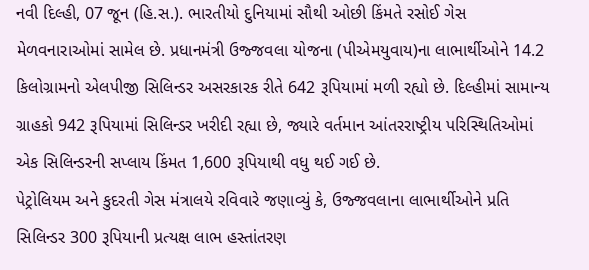નવી દિલ્હી, 07 જૂન (હિ.સ.). ભારતીયો દુનિયામાં સૌથી ઓછી કિંમતે રસોઈ ગેસ મેળવનારાઓમાં સામેલ છે. પ્રધાનમંત્રી ઉજ્જવલા યોજના (પીએમયુવાય)ના લાભાર્થીઓને 14.2 કિલોગ્રામનો એલપીજી સિલિન્ડર અસરકારક રીતે 642 રૂપિયામાં મળી રહ્યો છે. દિલ્હીમાં સામાન્ય ગ્રાહકો 942 રૂપિયામાં સિલિન્ડર ખરીદી રહ્યા છે, જ્યારે વર્તમાન આંતરરાષ્ટ્રીય પરિસ્થિતિઓમાં એક સિલિન્ડરની સપ્લાય કિંમત 1,600 રૂપિયાથી વધુ થઈ ગઈ છે.
પેટ્રોલિયમ અને કુદરતી ગેસ મંત્રાલયે રવિવારે જણાવ્યું કે, ઉજ્જવલાના લાભાર્થીઓને પ્રતિ સિલિન્ડર 300 રૂપિયાની પ્રત્યક્ષ લાભ હસ્તાંતરણ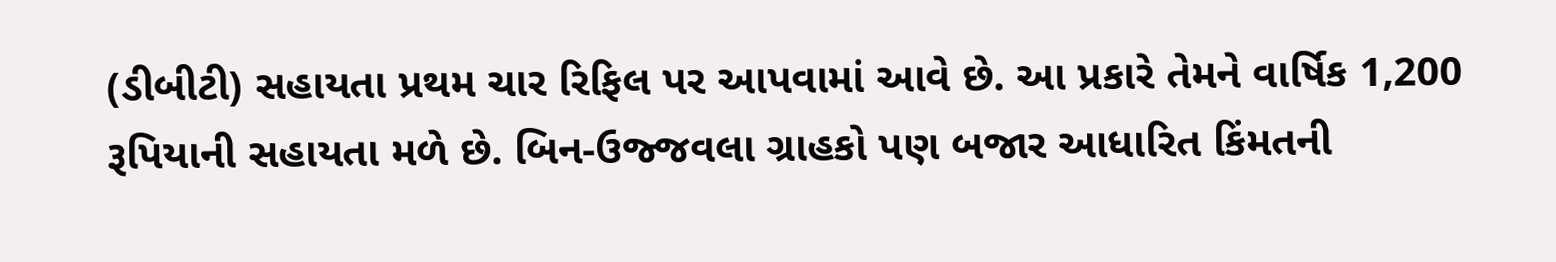(ડીબીટી) સહાયતા પ્રથમ ચાર રિફિલ પર આપવામાં આવે છે. આ પ્રકારે તેમને વાર્ષિક 1,200 રૂપિયાની સહાયતા મળે છે. બિન-ઉજ્જવલા ગ્રાહકો પણ બજાર આધારિત કિંમતની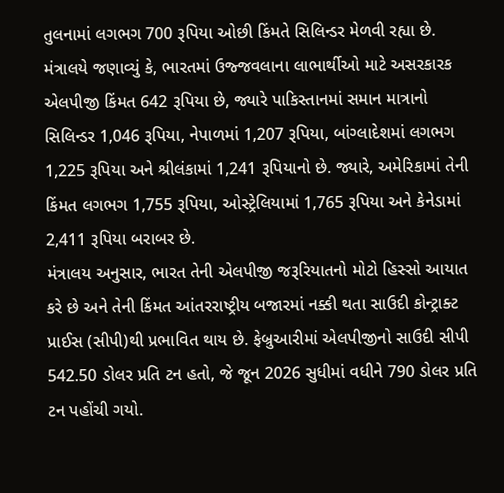તુલનામાં લગભગ 700 રૂપિયા ઓછી કિંમતે સિલિન્ડર મેળવી રહ્યા છે.
મંત્રાલયે જણાવ્યું કે, ભારતમાં ઉજ્જવલાના લાભાર્થીઓ માટે અસરકારક એલપીજી કિંમત 642 રૂપિયા છે, જ્યારે પાકિસ્તાનમાં સમાન માત્રાનો સિલિન્ડર 1,046 રૂપિયા, નેપાળમાં 1,207 રૂપિયા, બાંગ્લાદેશમાં લગભગ 1,225 રૂપિયા અને શ્રીલંકામાં 1,241 રૂપિયાનો છે. જ્યારે, અમેરિકામાં તેની કિંમત લગભગ 1,755 રૂપિયા, ઓસ્ટ્રેલિયામાં 1,765 રૂપિયા અને કેનેડામાં 2,411 રૂપિયા બરાબર છે.
મંત્રાલય અનુસાર, ભારત તેની એલપીજી જરૂરિયાતનો મોટો હિસ્સો આયાત કરે છે અને તેની કિંમત આંતરરાષ્ટ્રીય બજારમાં નક્કી થતા સાઉદી કોન્ટ્રાક્ટ પ્રાઈસ (સીપી)થી પ્રભાવિત થાય છે. ફેબ્રુઆરીમાં એલપીજીનો સાઉદી સીપી 542.50 ડોલર પ્રતિ ટન હતો, જે જૂન 2026 સુધીમાં વધીને 790 ડોલર પ્રતિ ટન પહોંચી ગયો.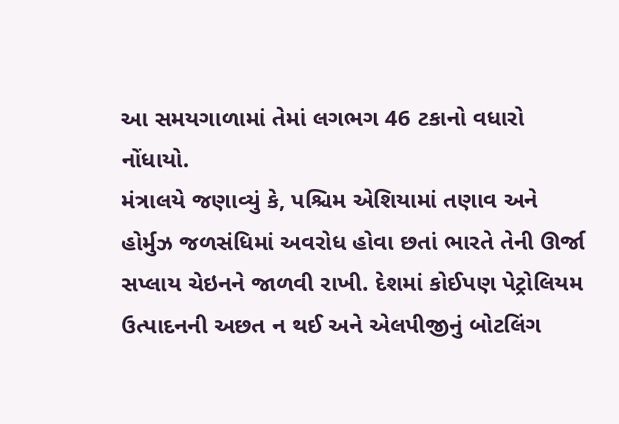આ સમયગાળામાં તેમાં લગભગ 46 ટકાનો વધારો નોંધાયો.
મંત્રાલયે જણાવ્યું કે, પશ્ચિમ એશિયામાં તણાવ અને હોર્મુઝ જળસંધિમાં અવરોધ હોવા છતાં ભારતે તેની ઊર્જા સપ્લાય ચેઇનને જાળવી રાખી. દેશમાં કોઈપણ પેટ્રોલિયમ ઉત્પાદનની અછત ન થઈ અને એલપીજીનું બોટલિંગ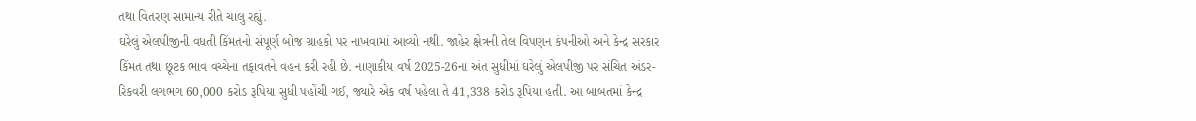તથા વિતરણ સામાન્ય રીતે ચાલુ રહ્યું.
ઘરેલું એલપીજીની વધતી કિંમતનો સંપૂર્ણ બોજ ગ્રાહકો પર નાખવામાં આવ્યો નથી. જાહેર ક્ષેત્રની તેલ વિપણન કંપનીઓ અને કેન્દ્ર સરકાર કિંમત તથા છૂટક ભાવ વચ્ચેના તફાવતને વહન કરી રહી છે. નાણાકીય વર્ષ 2025-26ના અંત સુધીમાં ઘરેલું એલપીજી પર સંચિત અંડર-રિકવરી લગભગ 60,000 કરોડ રૂપિયા સુધી પહોંચી ગઈ, જ્યારે એક વર્ષ પહેલા તે 41,338 કરોડ રૂપિયા હતી. આ બાબતમાં કેન્દ્ર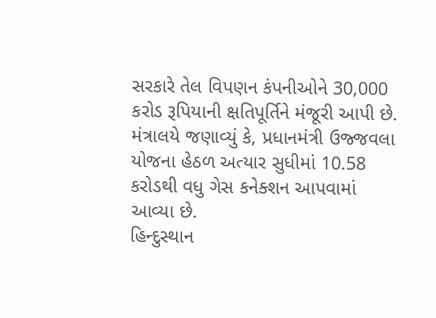સરકારે તેલ વિપણન કંપનીઓને 30,000 કરોડ રૂપિયાની ક્ષતિપૂર્તિને મંજૂરી આપી છે.
મંત્રાલયે જણાવ્યું કે, પ્રધાનમંત્રી ઉજ્જવલા યોજના હેઠળ અત્યાર સુધીમાં 10.58 કરોડથી વધુ ગેસ કનેક્શન આપવામાં આવ્યા છે.
હિન્દુસ્થાન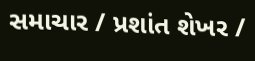સમાચાર / પ્રશાંત શેખર /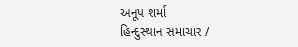અનૂપ શર્મા
હિન્દુસ્થાન સમાચાર /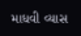માધવી વ્યાસ